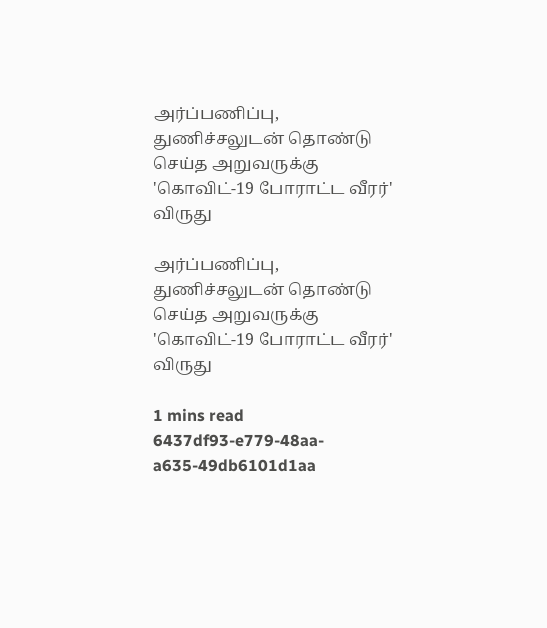அர்ப்பணிப்பு, துணிச்சலுடன் தொண்டு செய்த அறுவருக்கு 'கொவிட்-19 போராட்ட வீரர்' விருது

அர்ப்பணிப்பு, துணிச்சலுடன் தொண்டு செய்த அறுவருக்கு 'கொவிட்-19 போராட்ட வீரர்' விருது

1 mins read
6437df93-e779-48aa-a635-49db6101d1aa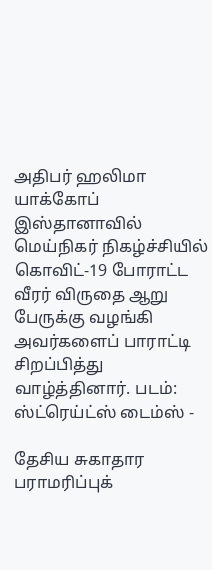அதிபர் ஹலிமா யாக்கோப் இஸ்தானாவில் மெய்நிகர் நிகழ்ச்சியில் கொவிட்-19 போராட்ட வீரர் விருதை ஆறு பேருக்கு வழங்கி அவர்களைப் பாராட்டி சிறப்பித்து வாழ்த்தினார். படம்: ஸ்ட்ரெய்ட்ஸ் டைம்ஸ் -

தேசிய சுகாதார பராமரிப்புக்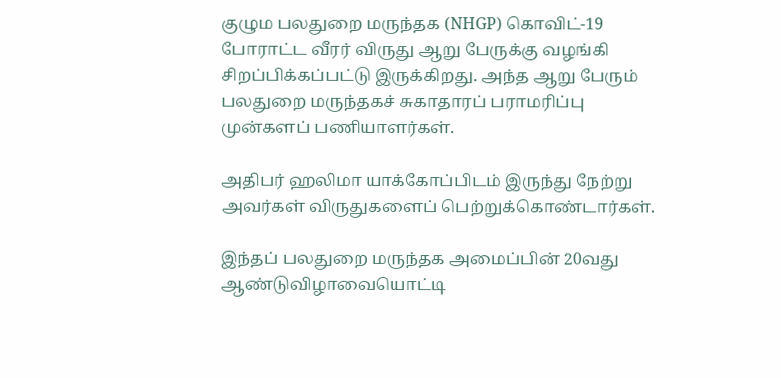குழும பலதுறை மருந்தக (NHGP) கொவிட்-19 போராட்ட வீரர் விருது ஆறு பேருக்கு வழங்கி சிறப்பிக்கப்பட்டு இருக்கிறது. அந்த ஆறு பேரும் பலதுறை மருந்தகச் சுகாதாரப் பராமரிப்பு முன்களப் பணியாளர்கள்.

அதிபர் ஹலிமா யாக்கோப்பிடம் இருந்து நேற்று அவர்கள் விருதுகளைப் பெற்றுக்கொண்டார்கள்.

இந்தப் பலதுறை மருந்தக அமைப்பின் 20வது ஆண்டுவிழாவையொட்டி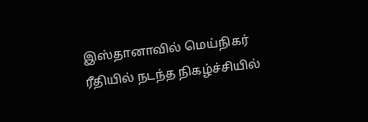இஸ்தானாவில் மெய்நிகர் ரீதியில் நடந்த நிகழ்ச்சியில்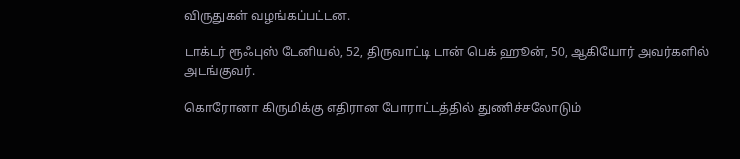விருதுகள் வழங்கப்பட்டன.

டாக்டர் ரூஃபுஸ் டேனியல், 52, திருவாட்டி டான் பெக் ஹூன், 50, ஆகியோர் அவர்களில் அடங்குவர்.

கொரோனா கிருமிக்கு எதிரான போராட்டத்தில் துணிச்சலோடும்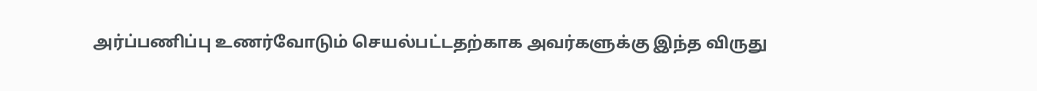அர்ப்பணிப்பு உணர்வோடும் செயல்பட்டதற்காக அவர்களுக்கு இந்த விருது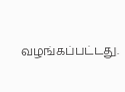வழங்கப்பட்டது.